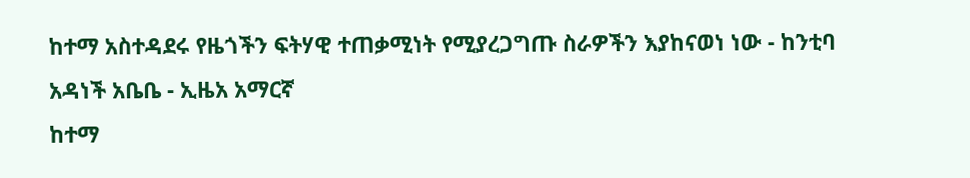ከተማ አስተዳደሩ የዜጎችን ፍትሃዊ ተጠቃሚነት የሚያረጋግጡ ስራዎችን እያከናወነ ነው - ከንቲባ አዳነች አቤቤ - ኢዜአ አማርኛ
ከተማ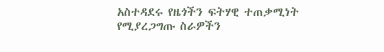አስተዳደሩ የዜጎችን ፍትሃዊ ተጠቃሚነት የሚያረጋግጡ ስራዎችን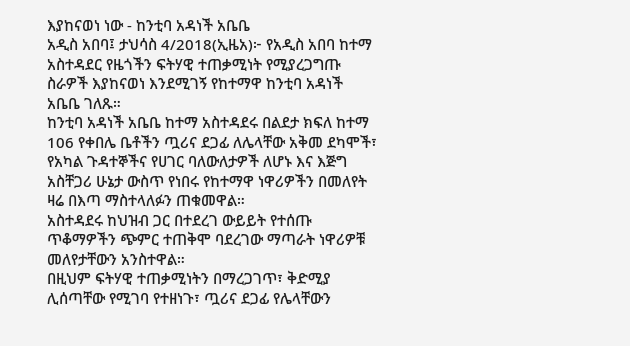እያከናወነ ነው - ከንቲባ አዳነች አቤቤ
አዲስ አበባ፤ ታህሳስ 4/2018(ኢዜአ)፦ የአዲስ አበባ ከተማ አስተዳደር የዜጎችን ፍትሃዊ ተጠቃሚነት የሚያረጋግጡ ስራዎች እያከናወነ እንደሚገኝ የከተማዋ ከንቲባ አዳነች አቤቤ ገለጹ።
ከንቲባ አዳነች አቤቤ ከተማ አስተዳደሩ በልደታ ክፍለ ከተማ 106 የቀበሌ ቤቶችን ጧሪና ደጋፊ ለሌላቸው አቅመ ደካሞች፣ የአካል ጉዳተኞችና የሀገር ባለውለታዎች ለሆኑ እና እጅግ አስቸጋሪ ሁኔታ ውስጥ የነበሩ የከተማዋ ነዋሪዎችን በመለየት ዛሬ በእጣ ማስተላለፉን ጠቁመዋል።
አስተዳደሩ ከህዝብ ጋር በተደረገ ውይይት የተሰጡ ጥቆማዎችን ጭምር ተጠቅሞ ባደረገው ማጣራት ነዋሪዎቹ መለየታቸውን አንስተዋል።
በዚህም ፍትሃዊ ተጠቃሚነትን በማረጋገጥ፣ ቅድሚያ ሊሰጣቸው የሚገባ የተዘነጉ፣ ጧሪና ደጋፊ የሌላቸውን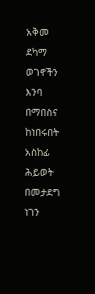አቅመ ደካማ ወገኖችን እንባ በማበስና ከነበሩበት አስከፊ ሕይወት በመታደግ ነገን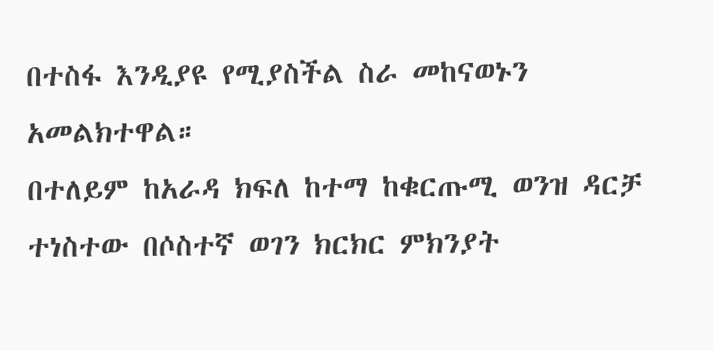በተስፋ እንዲያዩ የሚያስችል ስራ መከናወኑን አመልክተዋል።
በተለይም ከአራዳ ክፍለ ከተማ ከቁርጡሚ ወንዝ ዳርቻ ተነስተው በሶስተኛ ወገን ክርክር ምክንያት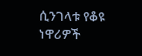ሲንገላቱ የቆዩ ነዋሪዎች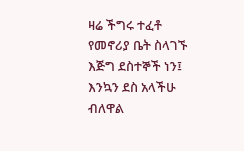ዛሬ ችግሩ ተፈቶ የመኖሪያ ቤት ስላገኙ እጅግ ደስተኞች ነን፤ እንኳን ደስ አላችሁ ብለዋል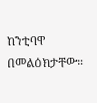ከንቲባዋ በመልዕክታቸው።